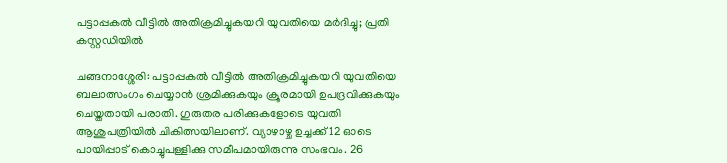പട്ടാപ്പകല്‍ വീട്ടില്‍ അതിക്രമിച്ചുകയറി യുവതിയെ മർദിച്ചു; പ്രതി കസ്റ്റഡിയിൽ

ചങ്ങനാശ്ശേരി: പട്ടാപ്പകല്‍ വീട്ടില്‍ അതിക്രമിച്ചുകയറി യുവതിയെ ബലാത്സംഗം ചെയ്യാന്‍ ശ്രമിക്കുകയും ക്രൂരമായി ഉപദ്രവിക്കുകയും ചെയ്തതായി പരാതി. ഗുരുതര പരിക്കുകളോടെ യുവതി ആശുപത്രിയില്‍ ചികിത്സയിലാണ്. വ്യാഴാഴ്ച ഉച്ചക്ക് 12 ഓടെ പായിപ്പാട് കൊച്ചുപള്ളിക്കു സമീപമായിരുന്നു സംഭവം. 26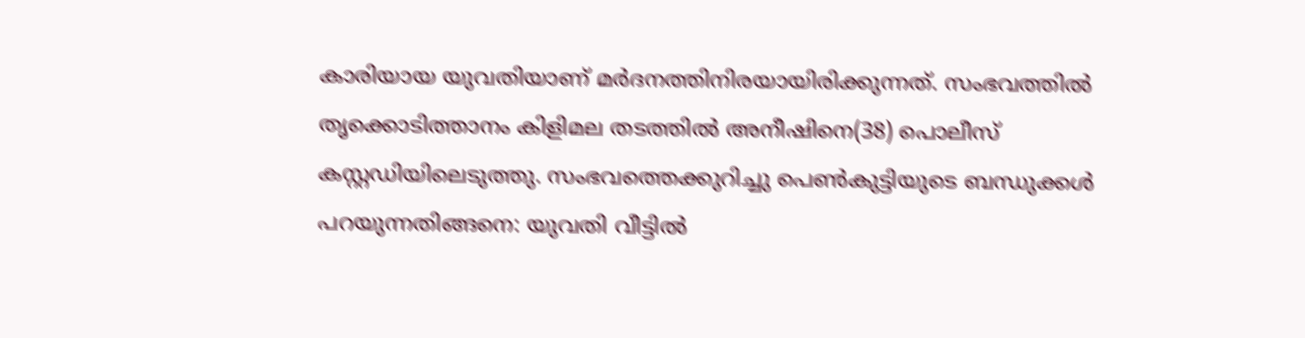കാരിയായ യുവതിയാണ് മര്‍ദനത്തിനിരയായിരിക്കുന്നത്. സംഭവത്തില്‍ തൃക്കൊടിത്താനം കിളിമല തടത്തിൽ അനീഷിനെ(38) പൊലീസ് കസ്റ്റഡിയിലെടുത്തു. സംഭവത്തെക്കുറിച്ചു പെണ്‍കുട്ടിയുടെ ബന്ധുക്കള്‍ പറയുന്നതിങ്ങനെ: യുവതി വീട്ടിൽ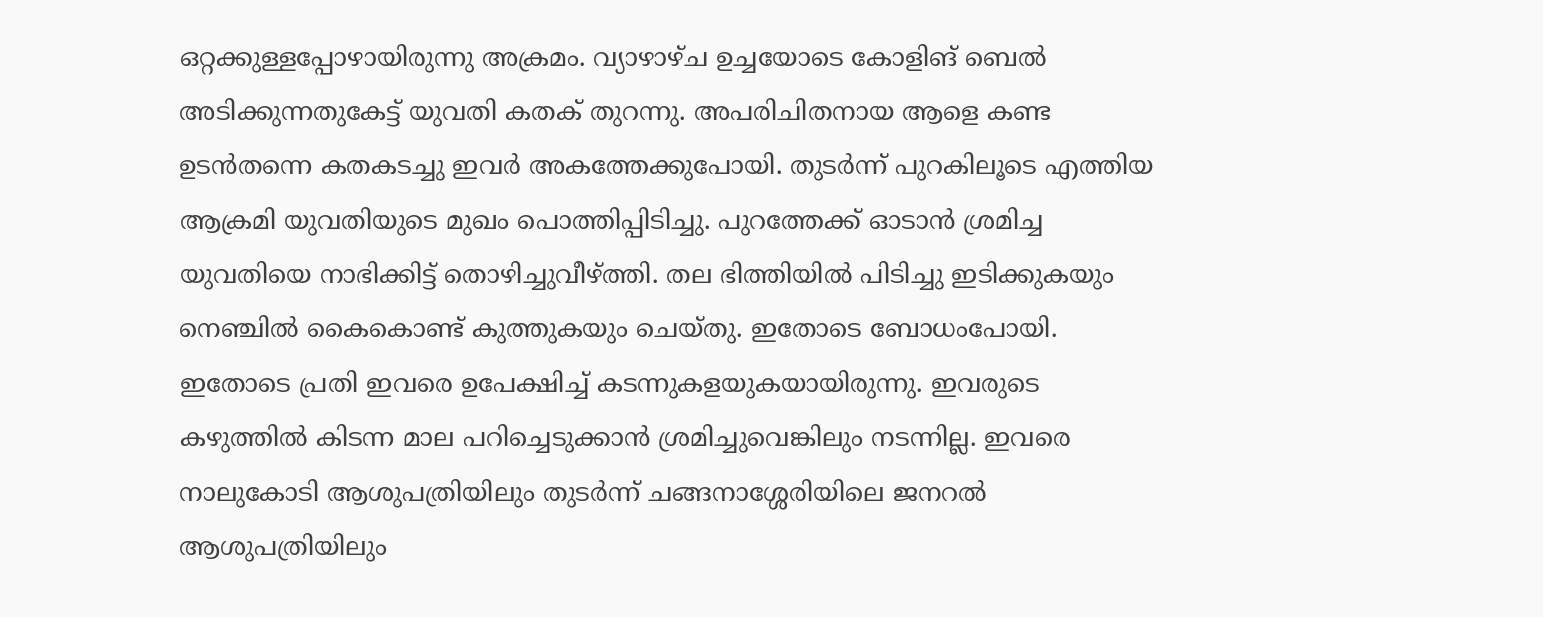ഒറ്റക്കുള്ളപ്പോഴായിരുന്നു അക്രമം. വ്യാഴാഴ്ച ഉച്ചയോടെ കോളിങ് ബെല്‍ അടിക്കുന്നതുകേട്ട് യുവതി കതക് തുറന്നു. അപരിചിതനായ ആളെ കണ്ട ഉടന്‍തന്നെ കതകടച്ചു ഇവർ അകത്തേക്കുപോയി. തുടർന്ന് പുറകിലൂടെ എത്തിയ ആക്രമി യുവതിയുടെ മുഖം പൊത്തിപ്പിടിച്ചു. പുറത്തേക്ക് ഓടാന്‍ ശ്രമിച്ച യുവതിയെ നാഭിക്കിട്ട് തൊഴിച്ചുവീഴ്ത്തി. തല ഭിത്തിയില്‍ പിടിച്ചു ഇടിക്കുകയും നെഞ്ചില്‍ കൈകൊണ്ട് കുത്തുകയും ചെയ്തു. ഇതോടെ ബോധംപോയി. ഇതോടെ പ്രതി ഇവരെ ഉപേക്ഷിച്ച് കടന്നുകളയുകയായിരുന്നു. ഇവരുടെ കഴുത്തില്‍ കിടന്ന മാല പറിച്ചെടുക്കാന്‍ ശ്രമിച്ചുവെങ്കിലും നടന്നില്ല. ഇവരെ നാലുകോടി ആശുപത്രിയിലും തുടര്‍ന്ന് ചങ്ങനാശ്ശേരിയിലെ ജനറല്‍ ആശുപത്രിയിലും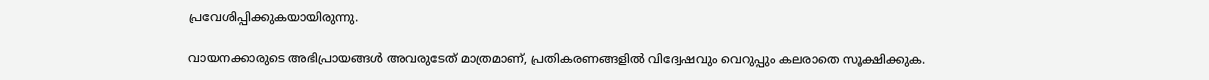പ്രവേശിപ്പിക്കുകയായിരുന്നു.

വായനക്കാരുടെ അഭിപ്രായങ്ങള്‍ അവരുടേത് മാത്രമാണ്, പ്രതികരണങ്ങളിൽ വിദ്വേഷവും വെറുപ്പും കലരാതെ സൂക്ഷിക്കുക.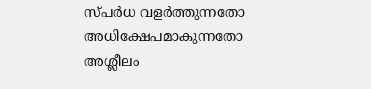സ്പർധ വളർത്തുന്നതോ അധിക്ഷേപമാകുന്നതോ അശ്ലീലം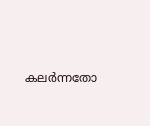കലർന്നതോ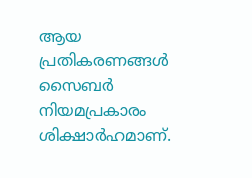ആയ പ്രതികരണങ്ങൾ സൈബർ നിയമപ്രകാരം ശിക്ഷാർഹമാണ്.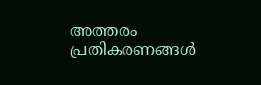അത്തരം പ്രതികരണങ്ങൾ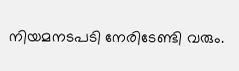നിയമനടപടി നേരിടേണ്ടി വരും.